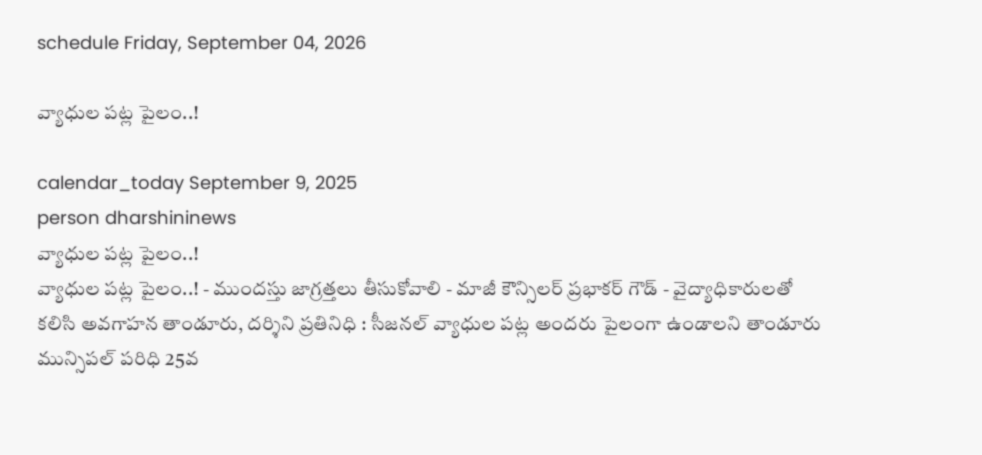schedule Friday, September 04, 2026

వ్యాధుల పట్ల పైలం..!

calendar_today September 9, 2025
person dharshininews
వ్యాధుల పట్ల పైలం..!
వ్యాధుల పట్ల పైలం..! - ముందస్తు జాగ్రత్తలు తీసుకోవాలి - మాజీ కౌన్సిలర్ ప్రభాకర్ గౌడ్ - వైద్యాధికారులతో కలిసి అవగాహన తాండూరు, దర్శిని ప్రతినిధి : సీజనల్ వ్యాధుల పట్ల అందరు పైలంగా ఉండాలని తాండూరు మున్సిపల్ పరిధి 25వ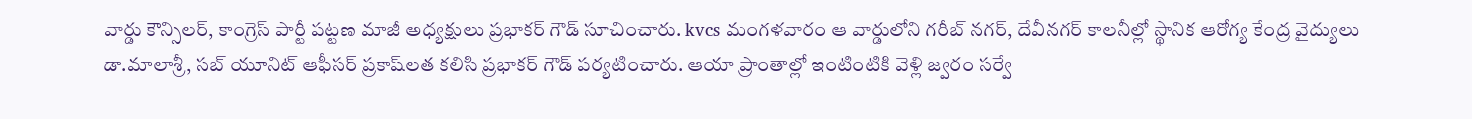వార్డు కౌన్సిలర్, కాంగ్రెస్ పార్టీ పట్టణ మాజీ అధ్యక్షులు ప్రభాకర్ గౌడ్ సూచించారు. kvcs మంగళవారం ఆ వార్డులోని గరీబ్ నగర్, దేవీనగర్ కాలనీల్లో స్థానిక ఆరోగ్య కేంద్ర వైద్యులు డా.మాలాశ్రీ, సబ్ యూనిట్ ఆఫీసర్ ప్రకాష్‌లత కలిసి ప్రభాకర్ గౌడ్ పర్యటించారు. ఆయా ప్రాంతాల్లో ఇంటింటికి వెళ్లి జ్వరం సర్వే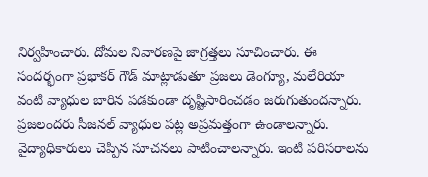నిర్వహించారు. దోమల నివారణపై జాగ్రత్తలు సూచించారు. ఈ సందర్భంగా ప్రభాకర్ గౌడ్ మాట్లాడుతూ ప్రజలు డెంగ్యూ, మలేరియా వంటి వ్యాధుల బారిన పడకుండా దృష్టిసారించడం జరుగుతుందన్నారు. ప్రజలందరు సీజనల్ వ్యాధుల పట్ల అప్రమత్తంగా ఉండాలన్నారు. వైద్యాధికారులు చెప్పిన సూచనలు పాటించాలన్నారు. ఇంటి పరిసరాలను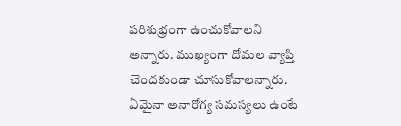పరిశుభ్రంగా ఉంచుకోవాలని అన్నారు. ముఖ్యంగా దోమల వ్యాప్తి చెందకుండా చూసుకోవాలన్నారు. ఏమైనా అనారోగ్య సమస్యలు ఉంటే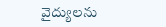వైద్యులను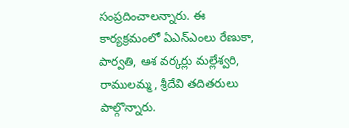సంప్రదించాలన్నారు. ఈ కార్యక్రమంలో ఏఎన్ఎంలు రేణుకా, పార్వతి, ఆశ వర్కర్లు మల్లేశ్వరి, రాములమ్మ, శ్రీదేవి తదితరులు పాల్గొన్నారు.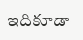ఇదికూడా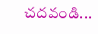చదవండి...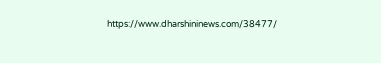https://www.dharshininews.com/38477/